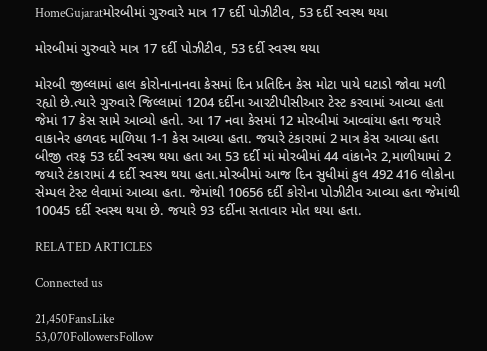HomeGujaratમોરબીમાં ગુરુવારે માત્ર 17 દર્દી પોઝીટીવ, 53 દર્દી સ્વસ્થ થયા

મોરબીમાં ગુરુવારે માત્ર 17 દર્દી પોઝીટીવ, 53 દર્દી સ્વસ્થ થયા

મોરબી જીલ્લામાં હાલ કોરોનાનાનવા કેસમાં દિન પ્રતિદિન કેસ મોટા પાયે ઘટાડો જોવા મળી રહ્યો છે.ત્યારે ગુરુવારે જિલ્લામાં 1204 દર્દીના આરટીપીસીઆર ટેસ્ટ કરવામાં આવ્યા હતા જેમાં 17 કેસ સામે આવ્યો હતો. આ 17 નવા કેસમાં 12 મોરબીમાં આવ્વાંયા હતા જયારે વાકાનેર હળવદ માળિયા 1-1 કેસ આવ્યા હતા. જયારે ટંકારામાં 2 માત્ર કેસ આવ્યા હતા બીજી તરફ 53 દર્દી સ્વસ્થ થયા હતા આ 53 દર્દી માં મોરબીમાં 44 વાંકાનેર 2,માળીયામાં 2 જયારે ટંકારામાં 4 દર્દી સ્વસ્થ થયા હતા.મોરબીમાં આજ દિન સુધીમાં કુલ 492 416 લોકોના સેમ્પલ ટેસ્ટ લેવામાં આવ્યા હતા. જેમાંથી 10656 દર્દી કોરોના પોઝીટીવ આવ્યા હતા જેમાંથી 10045 દર્દી સ્વસ્થ થયા છે. જયારે 93 દર્દીના સતાવાર મોત થયા હતા.

RELATED ARTICLES

Connected us

21,450FansLike
53,070FollowersFollow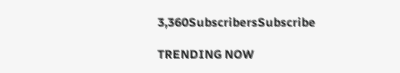3,360SubscribersSubscribe

TRENDING NOW